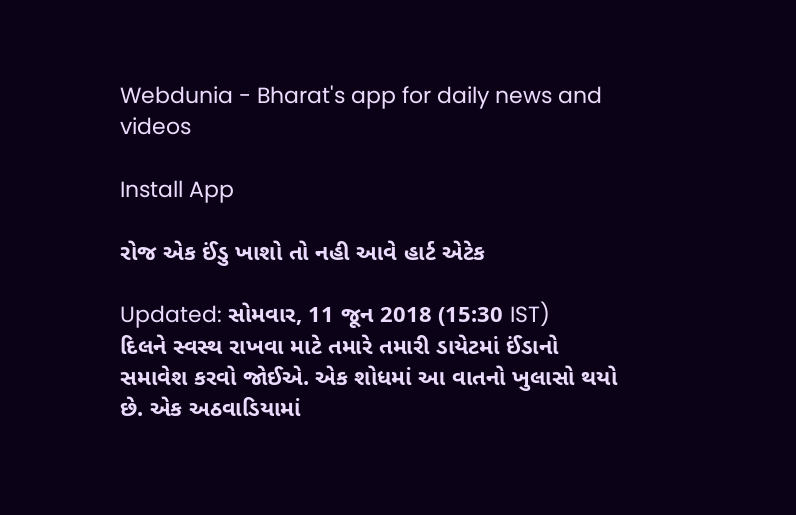Webdunia - Bharat's app for daily news and videos

Install App

રોજ એક ઈંડુ ખાશો તો નહી આવે હાર્ટ એટેક

Updated: સોમવાર, 11 જૂન 2018 (15:30 IST)
દિલને સ્વસ્થ રાખવા માટે તમારે તમારી ડાયેટમાં ઈંડાનો સમાવેશ કરવો જોઈએ. એક શોધમાં આ વાતનો ખુલાસો થયો છે. એક અઠવાડિયામાં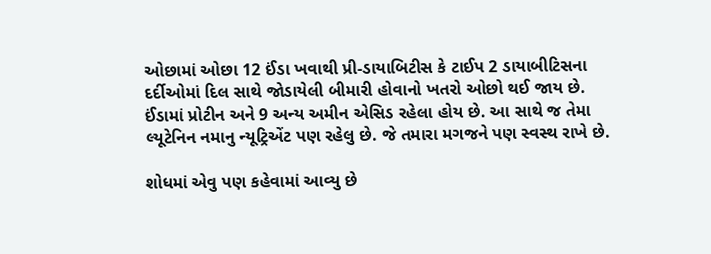ઓછામાં ઓછા 12 ઈંડા ખવાથી પ્રી-ડાયાબિટીસ કે ટાઈપ 2 ડાયાબીટિસના દર્દીઓમાં દિલ સાથે જોડાયેલી બીમારી હોવાનો ખતરો ઓછો થઈ જાય છે.  ઈંડામાં પ્રોટીન અને 9 અન્ય અમીન એસિડ રહેલા હોય છે. આ સાથે જ તેમા લ્યૂટેનિન નમાનુ ન્યૂટ્રિએંટ પણ રહેલુ છે. જે તમારા મગજને પણ સ્વસ્થ રાખે છે.

શોધમાં એવુ પણ કહેવામાં આવ્યુ છે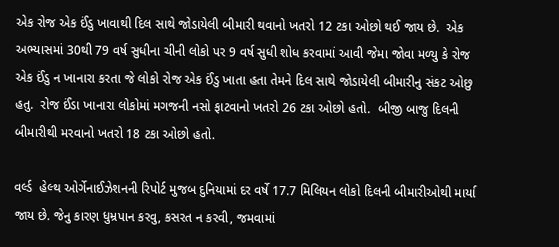એક રોજ એક ઈંડુ ખાવાથી દિલ સાથે જોડાયેલી બીમારી થવાનો ખતરો 12 ટકા ઓછો થઈ જાય છે.  એક અભ્યાસમાં 30થી 79 વર્ષ સુધીના ચીની લોકો પર 9 વર્ષ સુધી શોધ કરવામાં આવી જેમા જોવા મળ્યુ કે રોજ એક ઈંડુ ન ખાનારા કરતા જે લોકો રોજ એક ઈંડુ ખાતા હતા તેમને દિલ સાથે જોડાયેલી બીમારીનુ સંકટ ઓછુ હતુ.  રોજ ઈંડા ખાનારા લોકોમાં મગજની નસો ફાટવાનો ખતરો 26 ટકા ઓછો હતો.  બીજી બાજુ દિલની બીમારીથી મરવાનો ખતરો 18 ટકા ઓછો હતો.

વર્લ્ડ  હેલ્થ ઓર્ગેનાઈઝેશનની રિપોર્ટ મુજબ દુનિયામાં દર વર્ષે 17.7 મિલિયન લોકો દિલની બીમારીઓથી માર્યા જાય છે. જેનુ કારણ ધુમ્રપાન કરવુ, કસરત ન કરવી, જમવામાં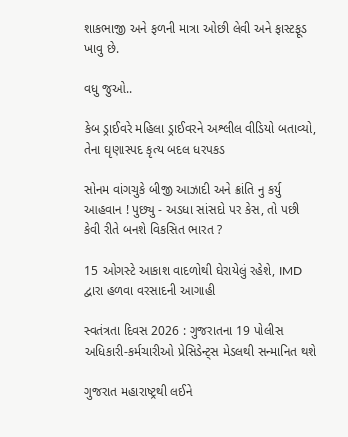શાકભાજી અને ફળની માત્રા ઓછી લેવી અને ફાસ્ટફૂડ ખાવુ છે.

વધુ જુઓ..

કેબ ડ્રાઈવરે મહિલા ડ્રાઈવરને અશ્લીલ વીડિયો બતાવ્યો, તેના ઘૃણાસ્પદ કૃત્ય બદલ ધરપકડ

સોનમ વાંગચુકે બીજી આઝાદી અને ક્રાંતિ નુ કર્યુ આહવાન ! પુછ્યુ - અડધા સાંસદો પર કેસ, તો પછી કેવી રીતે બનશે વિકસિત ભારત ?

15 ઓગસ્ટે આકાશ વાદળોથી ઘેરાયેલું રહેશે, IMD દ્વારા હળવા વરસાદની આગાહી

સ્વતંત્રતા દિવસ 2026 : ગુજરાતના 19 પોલીસ અધિકારી-કર્મચારીઓ પ્રેસિડેન્ટ્સ મેડલથી સન્માનિત થશે

ગુજરાત મહારાષ્ટ્રથી લઈને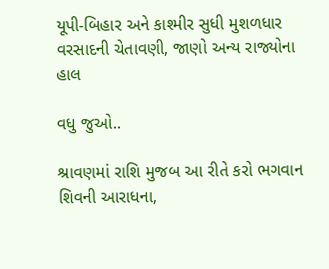યૂપી-બિહાર અને કાશ્મીર સુધી મુશળધાર વરસાદની ચેતાવણી, જાણો અન્ય રાજ્યોના હાલ

વધુ જુઓ..

શ્રાવણમાં રાશિ મુજબ આ રીતે કરો ભગવાન શિવની આરાધના,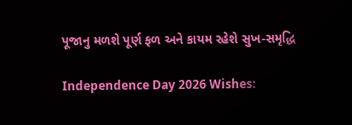પૂજાનુ મળશે પૂર્ણ ફળ અને કાયમ રહેશે સુખ-સમૃદ્ધિ

Independence Day 2026 Wishes: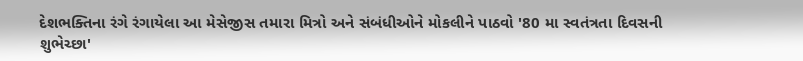દેશભક્તિના રંગે રંગાયેલા આ મેસેજીસ તમારા મિત્રો અને સંબંધીઓને મોકલીને પાઠવો '80 મા સ્વતંત્રતા દિવસની શુભેચ્છા'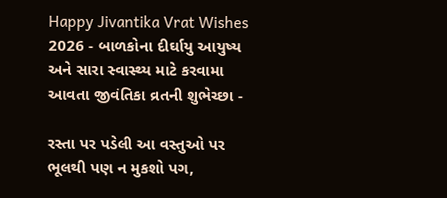Happy Jivantika Vrat Wishes 2026 - બાળકોના દીર્ઘાયુ આયુષ્ય અને સારા સ્વાસ્થ્ય માટે કરવામા આવતા જીવંતિકા વ્રતની શુભેચ્છા -

રસ્તા પર પડેલી આ વસ્તુઓ પર ભૂલથી પણ ન મુકશો પગ,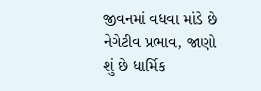જીવનમાં વધવા માંડે છે નેગેટીવ પ્રભાવ, જાણો શું છે ધાર્મિક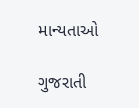માન્યતાઓ

ગુજરાતી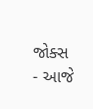જોક્સ - આજે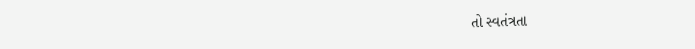તો સ્વતંત્રતા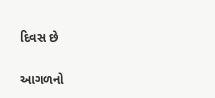દિવસ છે

આગળનો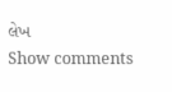લેખ
Show comments